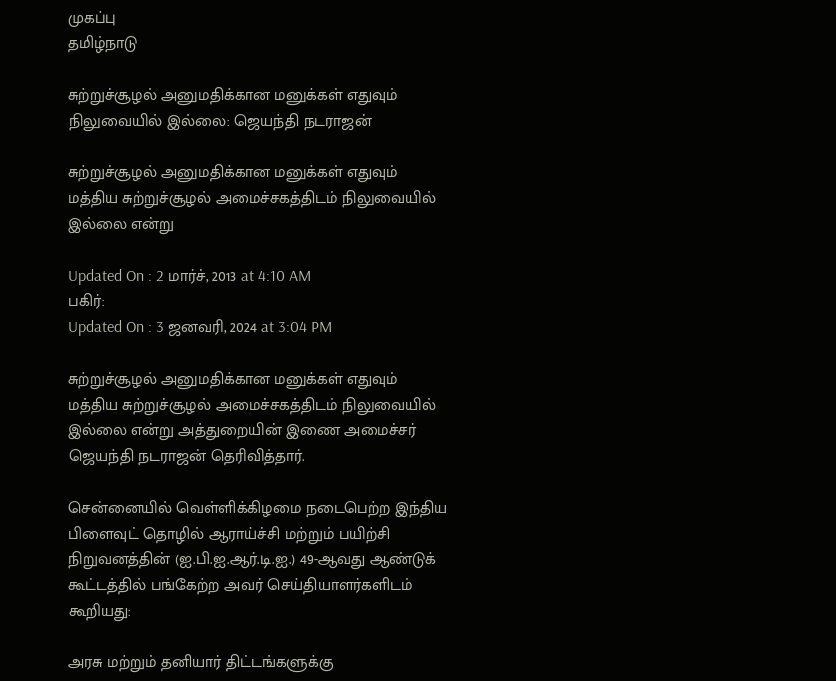முகப்பு
தமிழ்நாடு

சுற்றுச்சூழல் அனுமதிக்கான மனுக்கள் எதுவும் நிலுவையில் இல்லை: ஜெயந்தி நடராஜன்

சுற்றுச்சூழல் அனுமதிக்கான மனுக்கள் எதுவும் மத்திய சுற்றுச்சூழல் அமைச்சகத்திடம் நிலுவையில் இல்லை என்று

Updated On : 2 மார்ச், 2013 at 4:10 AM
பகிர்:
Updated On : 3 ஜனவரி, 2024 at 3:04 PM

சுற்றுச்சூழல் அனுமதிக்கான மனுக்கள் எதுவும் மத்திய சுற்றுச்சூழல் அமைச்சகத்திடம் நிலுவையில் இல்லை என்று அத்துறையின் இணை அமைச்சர் ஜெயந்தி நடராஜன் தெரிவித்தார்.

சென்னையில் வெள்ளிக்கிழமை நடைபெற்ற இந்திய பிளைவுட் தொழில் ஆராய்ச்சி மற்றும் பயிற்சி நிறுவனத்தின் (ஐ.பி.ஐ.ஆர்.டி.ஐ.) 49-ஆவது ஆண்டுக் கூட்டத்தில் பங்கேற்ற அவர் செய்தியாளர்களிடம் கூறியது:

அரசு மற்றும் தனியார் திட்டங்களுக்கு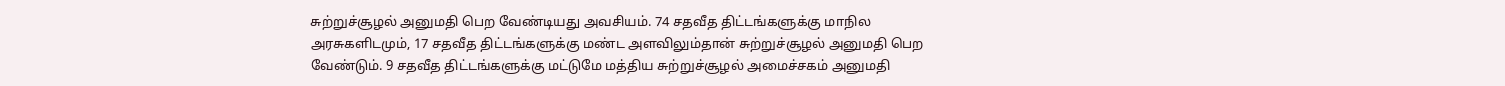சுற்றுச்சூழல் அனுமதி பெற வேண்டியது அவசியம். 74 சதவீத திட்டங்களுக்கு மாநில அரசுகளிடமும், 17 சதவீத திட்டங்களுக்கு மண்ட அளவிலும்தான் சுற்றுச்சூழல் அனுமதி பெற வேண்டும். 9 சதவீத திட்டங்களுக்கு மட்டுமே மத்திய சுற்றுச்சூழல் அமைச்சகம் அனுமதி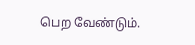பெற வேண்டும்.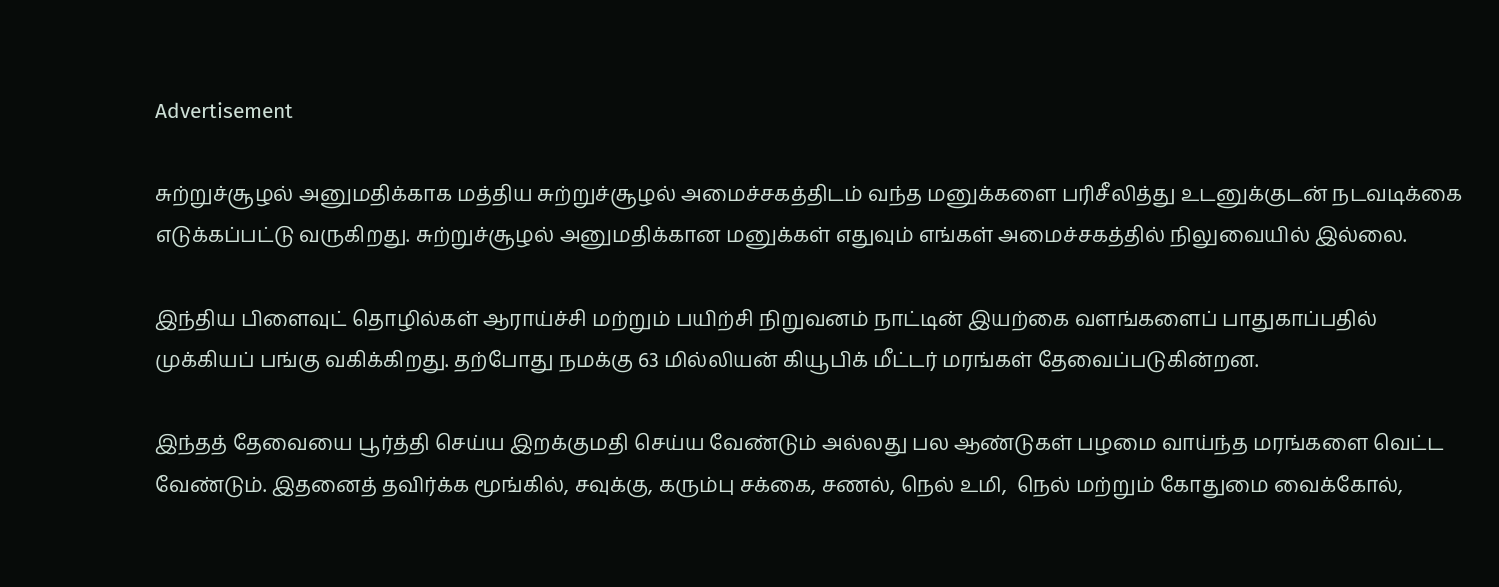Advertisement

சுற்றுச்சூழல் அனுமதிக்காக மத்திய சுற்றுச்சூழல் அமைச்சகத்திடம் வந்த மனுக்களை பரிசீலித்து உடனுக்குடன் நடவடிக்கை எடுக்கப்பட்டு வருகிறது. சுற்றுச்சூழல் அனுமதிக்கான மனுக்கள் எதுவும் எங்கள் அமைச்சகத்தில் நிலுவையில் இல்லை.

இந்திய பிளைவுட் தொழில்கள் ஆராய்ச்சி மற்றும் பயிற்சி நிறுவனம் நாட்டின் இயற்கை வளங்களைப் பாதுகாப்பதில் முக்கியப் பங்கு வகிக்கிறது. தற்போது நமக்கு 63 மில்லியன் கியூபிக் மீட்டர் மரங்கள் தேவைப்படுகின்றன.

இந்தத் தேவையை பூர்த்தி செய்ய இறக்குமதி செய்ய வேண்டும் அல்லது பல ஆண்டுகள் பழமை வாய்ந்த மரங்களை வெட்ட வேண்டும். இதனைத் தவிர்க்க மூங்கில், சவுக்கு, கரும்பு சக்கை, சணல், நெல் உமி,  நெல் மற்றும் கோதுமை வைக்கோல்,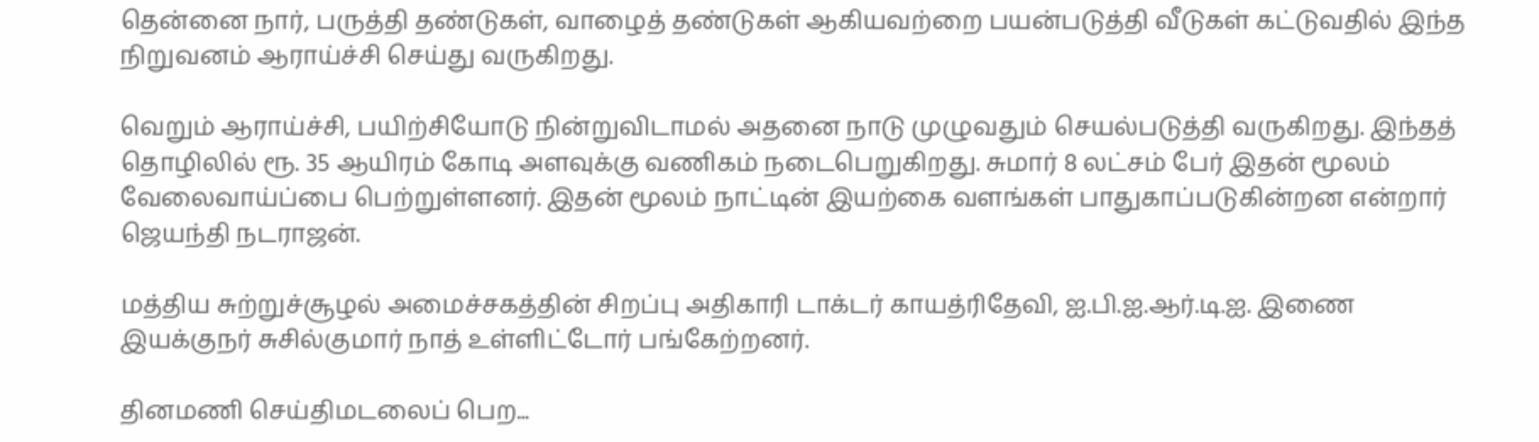தென்னை நார், பருத்தி தண்டுகள், வாழைத் தண்டுகள் ஆகியவற்றை பயன்படுத்தி வீடுகள் கட்டுவதில் இந்த நிறுவனம் ஆராய்ச்சி செய்து வருகிறது.

வெறும் ஆராய்ச்சி, பயிற்சியோடு நின்றுவிடாமல் அதனை நாடு முழுவதும் செயல்படுத்தி வருகிறது. இந்தத் தொழிலில் ரூ. 35 ஆயிரம் கோடி அளவுக்கு வணிகம் நடைபெறுகிறது. சுமார் 8 லட்சம் பேர் இதன் மூலம் வேலைவாய்ப்பை பெற்றுள்ளனர். இதன் மூலம் நாட்டின் இயற்கை வளங்கள் பாதுகாப்படுகின்றன என்றார் ஜெயந்தி நடராஜன்.

மத்திய சுற்றுச்சூழல் அமைச்சகத்தின் சிறப்பு அதிகாரி டாக்டர் காயத்ரிதேவி, ஐ.பி.ஐ.ஆர்.டி.ஐ. இணை இயக்குநர் சுசில்குமார் நாத் உள்ளிட்டோர் பங்கேற்றனர்.

தினமணி செய்திமடலைப் பெற...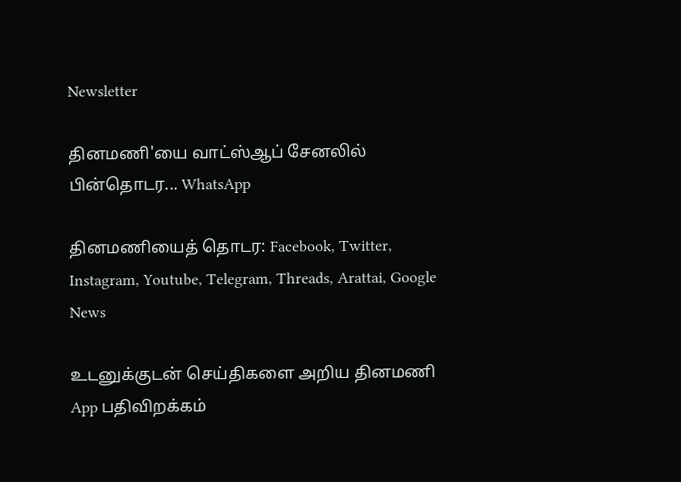Newsletter

தினமணி'யை வாட்ஸ்ஆப் சேனலில் பின்தொடர... WhatsApp

தினமணியைத் தொடர: Facebook, Twitter, Instagram, Youtube, Telegram, Threads, Arattai, Google News

உடனுக்குடன் செய்திகளை அறிய தினமணி App பதிவிறக்கம்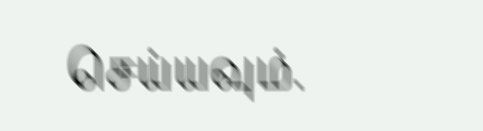செய்யவும்.